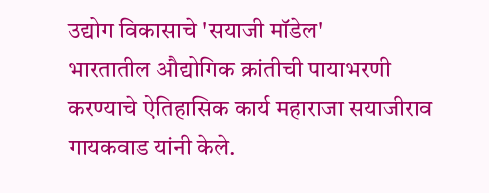उद्योग विकासाचे 'सयाजी मॉडेल'
भारतातील औद्योगिक क्रांतीची पायाभरणी करण्याचे ऐतिहासिक कार्य महाराजा सयाजीराव गायकवाड यांनी केले.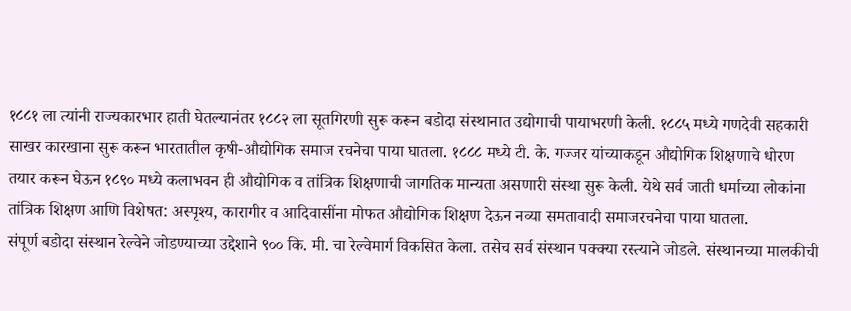१८८१ ला त्यांनी राज्यकारभार हाती घेतल्यानंतर १८८२ ला सूतगिरणी सुरू करून बडोदा संस्थानात उद्योगाची पायाभरणी केली. १८८५ मध्ये गणदेवी सहकारी साखर कारखाना सुरू करून भारतातील कृषी-औद्योगिक समाज रचनेचा पाया घातला. १८८८ मध्ये टी. के. गज्जर यांच्याकडून औद्योगिक शिक्षणाचे धोरण तयार करून घेऊन १८९० मध्ये कलाभवन ही औद्योगिक व तांत्रिक शिक्षणाची जागतिक मान्यता असणारी संस्था सुरू केली. येथे सर्व जाती धर्माच्या लोकांना तांत्रिक शिक्षण आणि विशेषत: अस्पृश्य, कारागीर व आदिवासींना मोफत औद्योगिक शिक्षण देऊन नव्या समतावादी समाजरचनेचा पाया घातला.
संपूर्ण बडोदा संस्थान रेल्वेने जोडण्याच्या उद्देशाने ९०० कि. मी. चा रेल्वेमार्ग विकसित केला. तसेच सर्व संस्थान पक्क्या रस्त्याने जोडले. संस्थानच्या मालकीची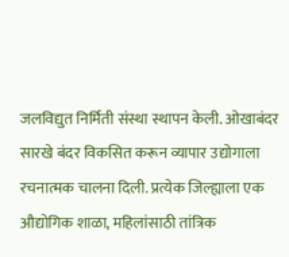जलविद्युत निर्मिती संस्था स्थापन केली. ओखाबंदर सारखे बंदर विकसित करून व्यापार उद्योगाला रचनात्मक चालना दिली. प्रत्येक जिल्ह्याला एक औद्योगिक शाळा, महिलांसाठी तांत्रिक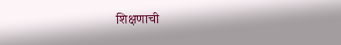शिक्षणाची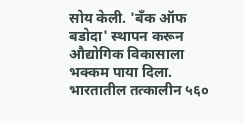सोय केली. 'बँक ऑफ बडोदा' स्थापन करून औद्योगिक विकासाला भक्कम पाया दिला. भारतातील तत्कालीन ५६०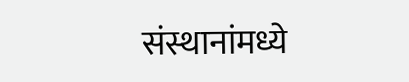संस्थानांमध्ये